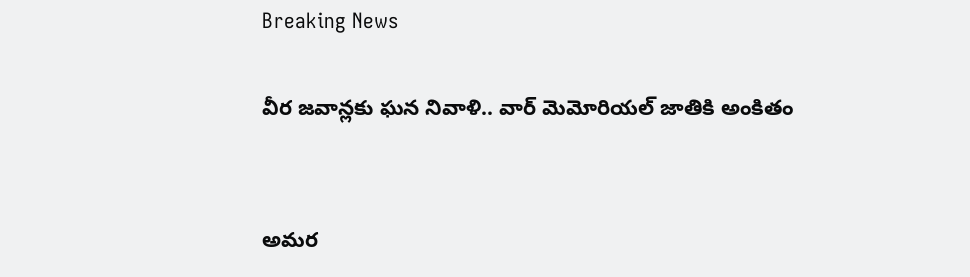Breaking News

వీర జవాన్లకు ఘన నివాళి.. వార్ మెమోరియల్ జాతికి అంకితం


అమర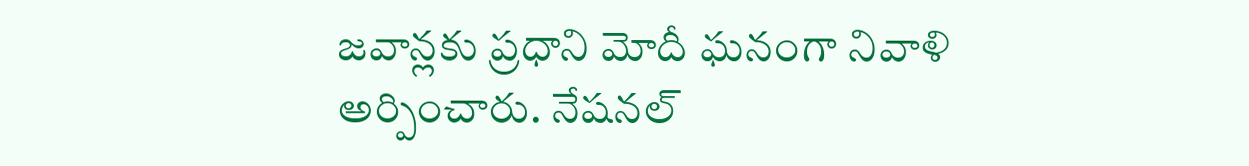జవాన్లకు ప్రధాని మోదీ ఘనంగా నివాళి అర్పించారు. నేషనల్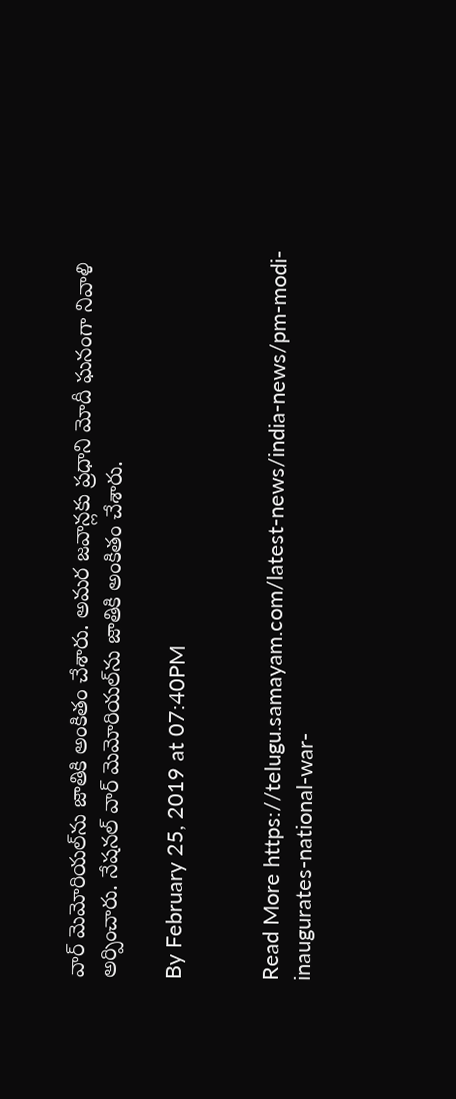వార్ మెమోరియల్‌ను జాతికి అంకితం చేశారు. అమర జవాన్లకు ప్రధాని మోదీ ఘనంగా నివాళి అర్పించారు. నేషనల్ వార్ మెమోరియల్‌ను జాతికి అంకితం చేశారు.

By February 25, 2019 at 07:40PM


Read More https://telugu.samayam.com/latest-news/india-news/pm-modi-inaugurates-national-war-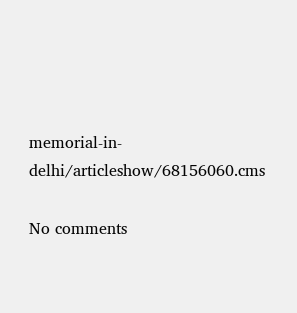memorial-in-delhi/articleshow/68156060.cms

No comments